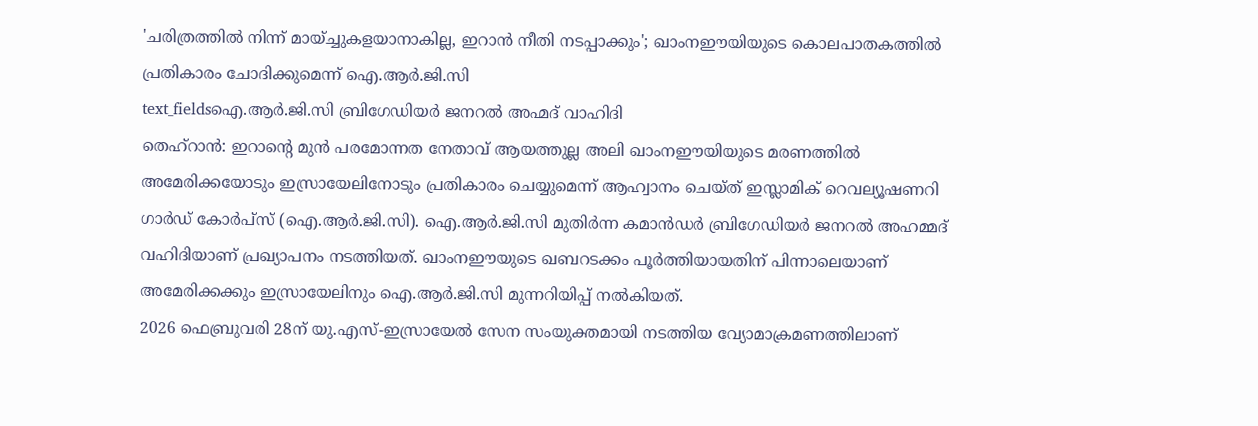'ചരിത്രത്തിൽ നിന്ന് മായ്ച്ചുകളയാനാകില്ല, ഇറാൻ നീതി നടപ്പാക്കും'; ഖാംനഈയിയുടെ കൊലപാതകത്തിൽ പ്രതികാരം ചോദിക്കുമെന്ന് ഐ.ആർ.ജി.സി
text_fieldsഐ.ആർ.ജി.സി ബ്രിഗേഡിയർ ജനറൽ അഹ്മദ് വാഹിദി
തെഹ്റാൻ: ഇറാന്റെ മുൻ പരമോന്നത നേതാവ് ആയത്തുല്ല അലി ഖാംനഈയിയുടെ മരണത്തിൽ അമേരിക്കയോടും ഇസ്രായേലിനോടും പ്രതികാരം ചെയ്യുമെന്ന് ആഹ്വാനം ചെയ്ത് ഇസ്ലാമിക് റെവല്യൂഷണറി ഗാർഡ് കോർപ്സ് (ഐ.ആർ.ജി.സി). ഐ.ആർ.ജി.സി മുതിർന്ന കമാൻഡർ ബ്രിഗേഡിയർ ജനറൽ അഹമ്മദ് വഹിദിയാണ് പ്രഖ്യാപനം നടത്തിയത്. ഖാംനഈയുടെ ഖബറടക്കം പൂർത്തിയായതിന് പിന്നാലെയാണ് അമേരിക്കക്കും ഇസ്രായേലിനും ഐ.ആർ.ജി.സി മുന്നറിയിപ്പ് നൽകിയത്.
2026 ഫെബ്രുവരി 28ന് യു.എസ്-ഇസ്രായേൽ സേന സംയുക്തമായി നടത്തിയ വ്യോമാക്രമണത്തിലാണ്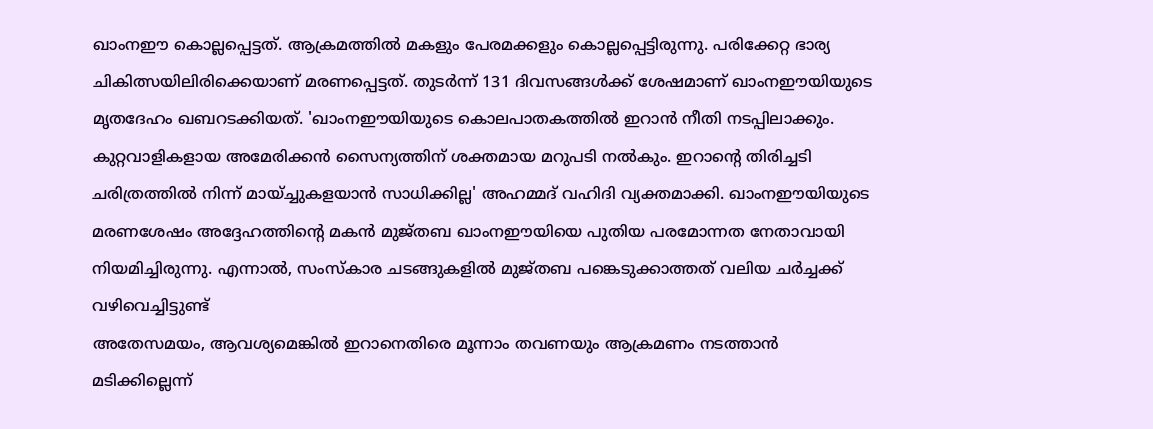ഖാംനഈ കൊല്ലപ്പെട്ടത്. ആക്രമത്തിൽ മകളും പേരമക്കളും കൊല്ലപ്പെട്ടിരുന്നു. പരിക്കേറ്റ ഭാര്യ ചികിത്സയിലിരിക്കെയാണ് മരണപ്പെട്ടത്. തുടർന്ന് 131 ദിവസങ്ങൾക്ക് ശേഷമാണ് ഖാംനഈയിയുടെ മൃതദേഹം ഖബറടക്കിയത്. 'ഖാംനഈയിയുടെ കൊലപാതകത്തിൽ ഇറാൻ നീതി നടപ്പിലാക്കും. കുറ്റവാളികളായ അമേരിക്കൻ സൈന്യത്തിന് ശക്തമായ മറുപടി നൽകും. ഇറാന്റെ തിരിച്ചടി ചരിത്രത്തിൽ നിന്ന് മായ്ച്ചുകളയാൻ സാധിക്കില്ല' അഹമ്മദ് വഹിദി വ്യക്തമാക്കി. ഖാംനഈയിയുടെ മരണശേഷം അദ്ദേഹത്തിന്റെ മകൻ മുജ്തബ ഖാംനഈയിയെ പുതിയ പരമോന്നത നേതാവായി നിയമിച്ചിരുന്നു. എന്നാൽ, സംസ്കാര ചടങ്ങുകളിൽ മുജ്തബ പങ്കെടുക്കാത്തത് വലിയ ചർച്ചക്ക് വഴിവെച്ചിട്ടുണ്ട്
അതേസമയം, ആവശ്യമെങ്കിൽ ഇറാനെതിരെ മൂന്നാം തവണയും ആക്രമണം നടത്താൻ മടിക്കില്ലെന്ന്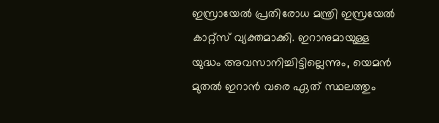ഇസ്രായേൽ പ്രതിരോധ മന്ത്രി ഇസ്രയേൽ കാറ്റ്സ് വ്യക്തമാക്കി. ഇറാനുമായുള്ള യുദ്ധം അവസാനിച്ചിട്ടില്ലെന്നും, യെമൻ മുതൽ ഇറാൻ വരെ ഏത് സ്ഥലത്തും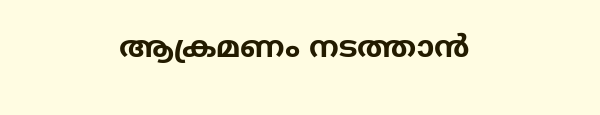ആക്രമണം നടത്താൻ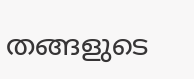തങ്ങളുടെ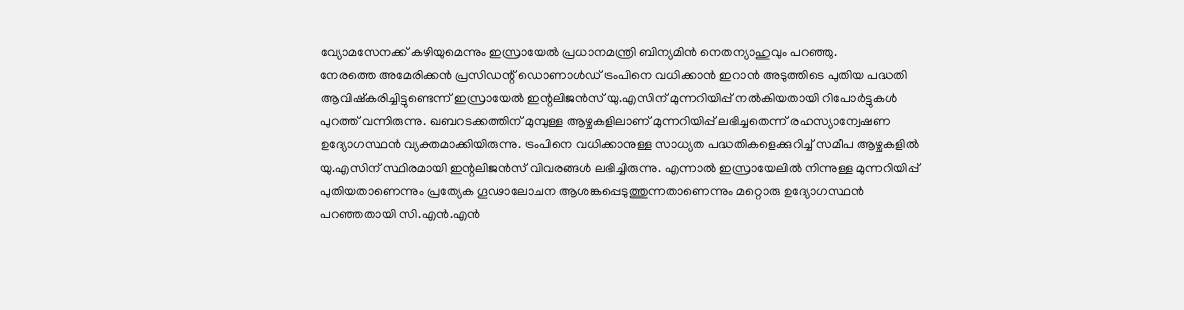വ്യോമസേനക്ക് കഴിയുമെന്നും ഇസ്രായേൽ പ്രധാനമന്ത്രി ബിന്യമിൻ നെതന്യാഹുവും പറഞ്ഞു.
നേരത്തെ അമേരിക്കൻ പ്രസിഡന്റ് ഡൊണാൾഡ് ട്രംപിനെ വധിക്കാൻ ഇറാൻ അടുത്തിടെ പുതിയ പദ്ധതി ആവിഷ്കരിച്ചിട്ടുണ്ടെന്ന് ഇസ്രായേൽ ഇന്റലിജൻസ് യു.എസിന് മുന്നറിയിപ്പ് നൽകിയതായി റിപോർട്ടുകൾ പുറത്ത് വന്നിരുന്നു. ഖബറടക്കത്തിന് മുമ്പുള്ള ആഴ്ചകളിലാണ് മുന്നറിയിപ്പ് ലഭിച്ചതെന്ന് രഹസ്യാന്വേഷണ ഉദ്യോഗസ്ഥൻ വ്യക്തമാക്കിയിരുന്നു. ട്രംപിനെ വധിക്കാനുള്ള സാധ്യത പദ്ധതികളെക്കുറിച്ച് സമീപ ആഴ്ചകളിൽ യു.എസിന് സ്ഥിരമായി ഇന്റലിജൻസ് വിവരങ്ങൾ ലഭിച്ചിരുന്നു. എന്നാൽ ഇസ്രായേലിൽ നിന്നുള്ള മുന്നറിയിപ്പ് പുതിയതാണെന്നും പ്രത്യേക ഗൂഢാലോചന ആശങ്കപ്പെടുത്തുന്നതാണെന്നും മറ്റൊരു ഉദ്യോഗസ്ഥൻ പറഞ്ഞതായി സി.എൻ.എൻ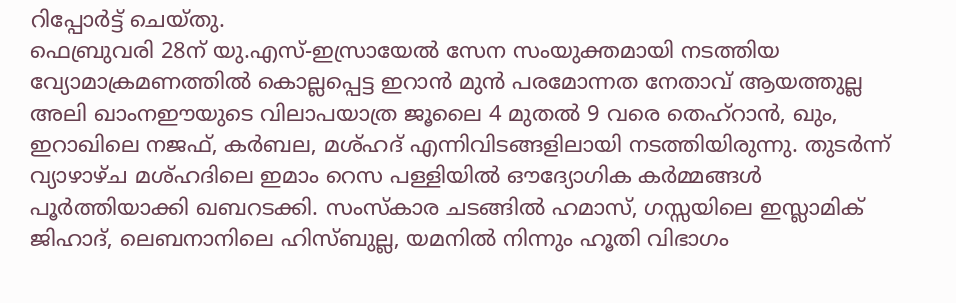റിപ്പോർട്ട് ചെയ്തു.
ഫെബ്രുവരി 28ന് യു.എസ്-ഇസ്രായേൽ സേന സംയുക്തമായി നടത്തിയ വ്യോമാക്രമണത്തിൽ കൊല്ലപ്പെട്ട ഇറാൻ മുൻ പരമോന്നത നേതാവ് ആയത്തുല്ല അലി ഖാംനഈയുടെ വിലാപയാത്ര ജൂലൈ 4 മുതൽ 9 വരെ തെഹ്റാൻ, ഖും, ഇറാഖിലെ നജഫ്, കർബല, മശ്ഹദ് എന്നിവിടങ്ങളിലായി നടത്തിയിരുന്നു. തുടർന്ന് വ്യാഴാഴ്ച മശ്ഹദിലെ ഇമാം റെസ പള്ളിയിൽ ഔദ്യോഗിക കർമ്മങ്ങൾ പൂർത്തിയാക്കി ഖബറടക്കി. സംസ്കാര ചടങ്ങിൽ ഹമാസ്, ഗസ്സയിലെ ഇസ്ലാമിക് ജിഹാദ്, ലെബനാനിലെ ഹിസ്ബുല്ല, യമനിൽ നിന്നും ഹൂതി വിഭാഗം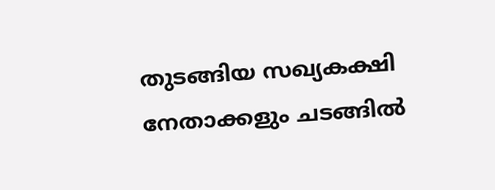തുടങ്ങിയ സഖ്യകക്ഷി നേതാക്കളും ചടങ്ങിൽ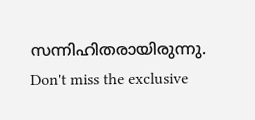സന്നിഹിതരായിരുന്നു.
Don't miss the exclusive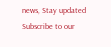news, Stay updated
Subscribe to our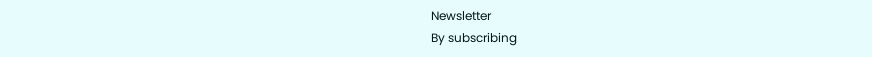Newsletter
By subscribing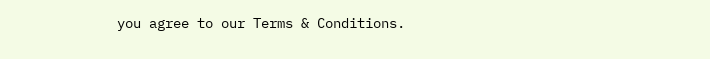you agree to our Terms & Conditions.